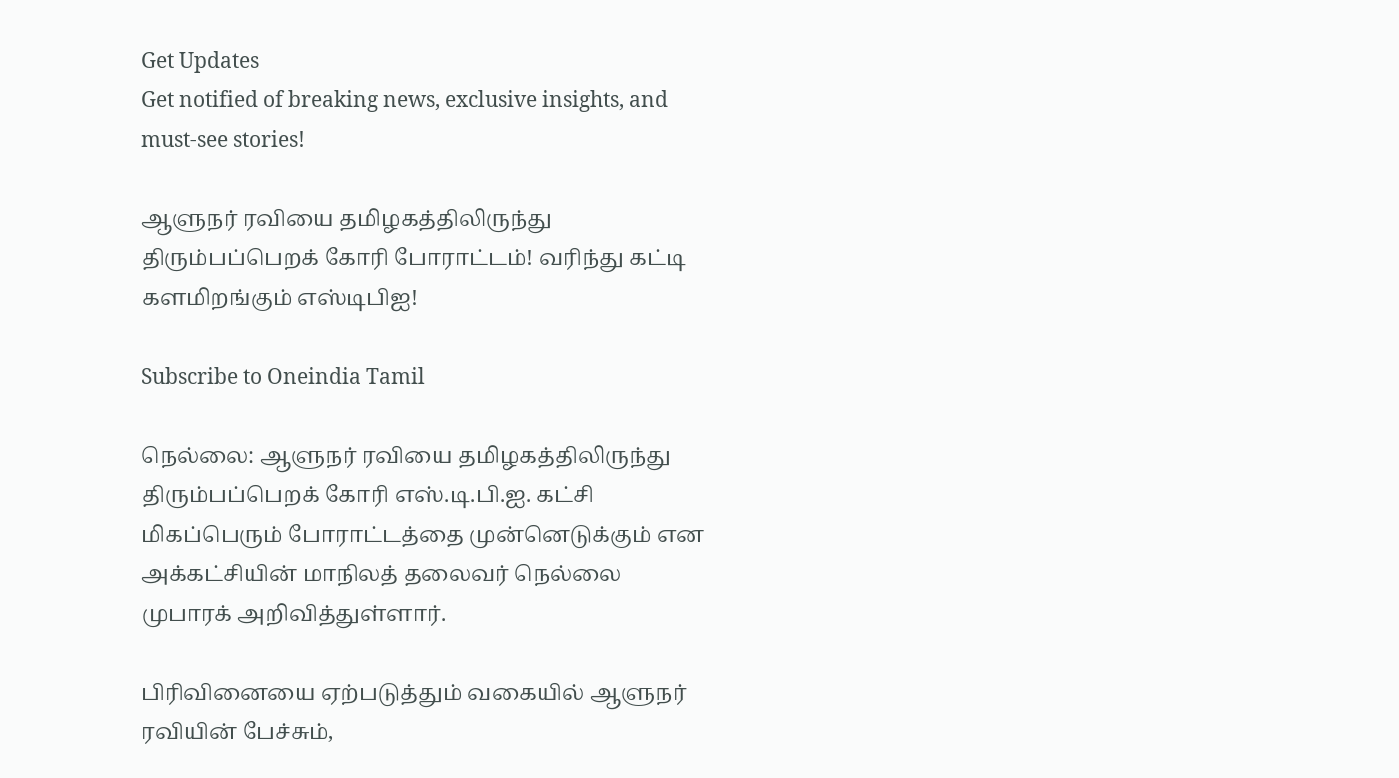Get Updates
Get notified of breaking news, exclusive insights, and must-see stories!

ஆளுநர் ரவியை தமிழகத்திலிருந்து திரும்பப்பெறக் கோரி போராட்டம்! வரிந்து கட்டி களமிறங்கும் எஸ்டிபிஐ!

Subscribe to Oneindia Tamil

நெல்லை: ஆளுநர் ரவியை தமிழகத்திலிருந்து திரும்பப்பெறக் கோரி எஸ்.டி.பி.ஐ. கட்சி மிகப்பெரும் போராட்டத்தை முன்னெடுக்கும் என அக்கட்சியின் மாநிலத் தலைவர் நெல்லை முபாரக் அறிவித்துள்ளார்.

பிரிவினையை ஏற்படுத்தும் வகையில் ஆளுநர் ரவியின் பேச்சும்,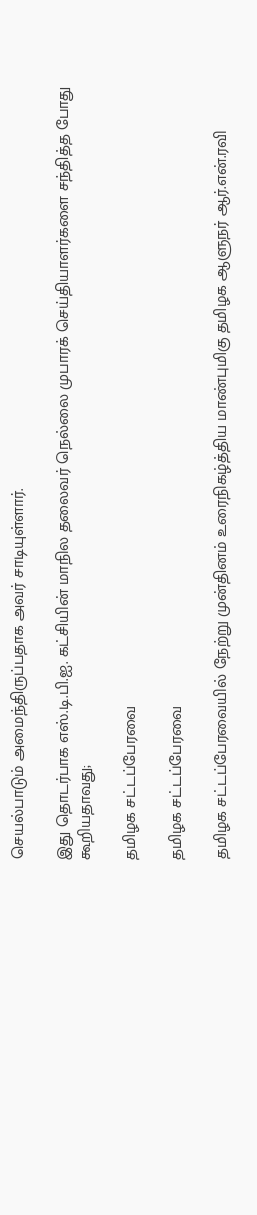செயல்பாடும் அமைந்திருப்பதாக அவர் சாடியுள்ளார்.

இது தொடர்பாக எஸ்.டி.பி.ஐ. கட்சியின் மாநில தலைவர் நெல்லை முபாரக் செய்தியாளர்களை சந்தித்த போது கூறியதாவது;

தமிழக சட்டப்பேரவை

தமிழக சட்டப்பேரவை

தமிழக சட்டப்பேரவையில் நேற்று முன்தினம் உரைநிகழ்த்திய மாண்புமிகு தமிழக ஆளுநர் ஆர்.என்.ரவி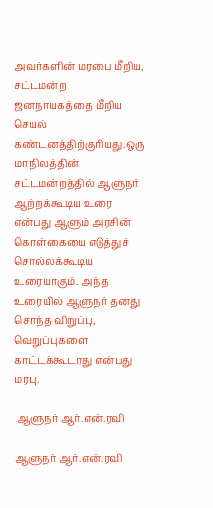அவர்களின் மரபை மீறிய, சட்டமன்ற ஜனநாயகத்தை மீறிய செயல் கண்டனத்திற்குரியது.ஒரு மாநிலத்தின் சட்டமன்றத்தில் ஆளுநர் ஆற்றக்கூடிய உரை என்பது ஆளும் அரசின் கொள்கையை எடுத்துச் சொல்லக்கூடிய உரையாகும். அந்த உரையில் ஆளுநர் தனது சொந்த விறுப்பு, வெறுப்புகளை காட்டக்கூடாது என்பது மரபு.

 ஆளுநர் ஆர்.என்.ரவி

ஆளுநர் ஆர்.என்.ரவி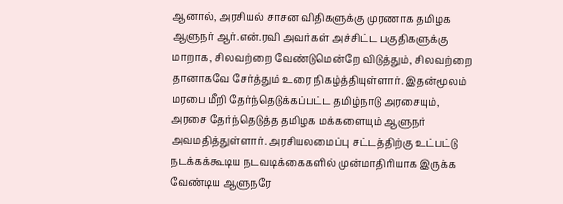ஆனால், அரசியல் சாசன விதிகளுக்கு முரணாக தமிழக ஆளுநர் ஆர்.என்.ரவி அவர்கள் அச்சிட்ட பகுதிகளுக்கு மாறாக, சிலவற்றை வேண்டுமென்றே விடுத்தும், சிலவற்றை தானாகவே சேர்த்தும் உரை நிகழ்த்தியுள்ளார். இதன்மூலம் மரபை மீறி தேர்ந்தெடுக்கப்பட்ட தமிழ்நாடு அரசையும், அரசை தேர்ந்தெடுத்த தமிழக மக்களையும் ஆளுநர் அவமதித்துள்ளார். அரசியலமைப்பு சட்டத்திற்கு உட்பட்டு நடக்கக்கூடிய நடவடிக்கைகளில் முன்மாதிரியாக இருக்க வேண்டிய ஆளுநரே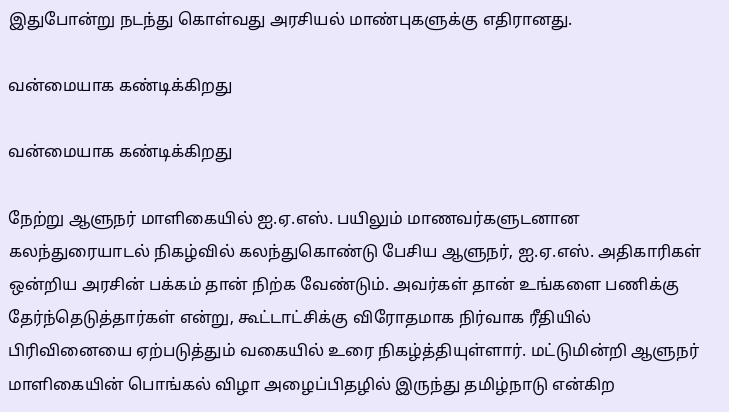இதுபோன்று நடந்து கொள்வது அரசியல் மாண்புகளுக்கு எதிரானது.

வன்மையாக கண்டிக்கிறது

வன்மையாக கண்டிக்கிறது

நேற்று ஆளுநர் மாளிகையில் ஐ.ஏ.எஸ். பயிலும் மாணவர்களுடனான கலந்துரையாடல் நிகழ்வில் கலந்துகொண்டு பேசிய ஆளுநர், ஐ.ஏ.எஸ். அதிகாரிகள் ஒன்றிய அரசின் பக்கம் தான் நிற்க வேண்டும். அவர்கள் தான் உங்களை பணிக்கு தேர்ந்தெடுத்தார்கள் என்று, கூட்டாட்சிக்கு விரோதமாக நிர்வாக ரீதியில் பிரிவினையை ஏற்படுத்தும் வகையில் உரை நிகழ்த்தியுள்ளார். மட்டுமின்றி ஆளுநர் மாளிகையின் பொங்கல் விழா அழைப்பிதழில் இருந்து தமிழ்நாடு என்கிற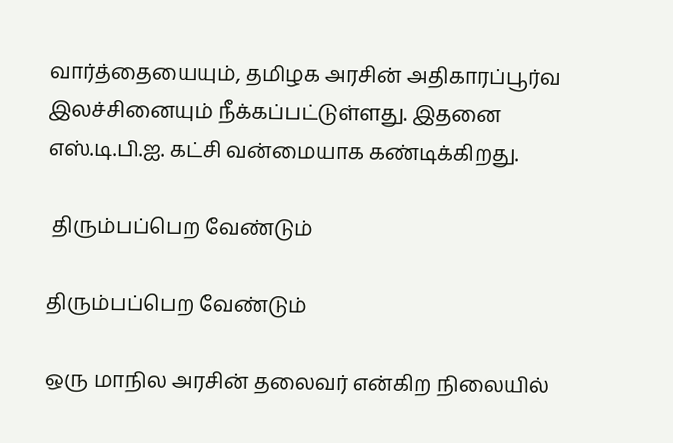வார்த்தையையும், தமிழக அரசின் அதிகாரப்பூர்வ இலச்சினையும் நீக்கப்பட்டுள்ளது. இதனை எஸ்.டி.பி.ஐ. கட்சி வன்மையாக கண்டிக்கிறது.

 திரும்பப்பெற வேண்டும்

திரும்பப்பெற வேண்டும்

ஒரு மாநில அரசின் தலைவர் என்கிற நிலையில்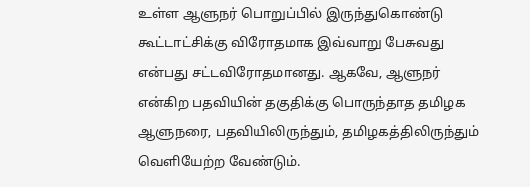உள்ள ஆளுநர் பொறுப்பில் இருந்துகொண்டு கூட்டாட்சிக்கு விரோதமாக இவ்வாறு பேசுவது என்பது சட்டவிரோதமானது. ஆகவே, ஆளுநர் என்கிற பதவியின் தகுதிக்கு பொருந்தாத தமிழக ஆளுநரை, பதவியிலிருந்தும், தமிழகத்திலிருந்தும் வெளியேற்ற வேண்டும்.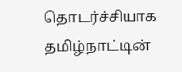தொடர்ச்சியாக தமிழ்நாட்டின்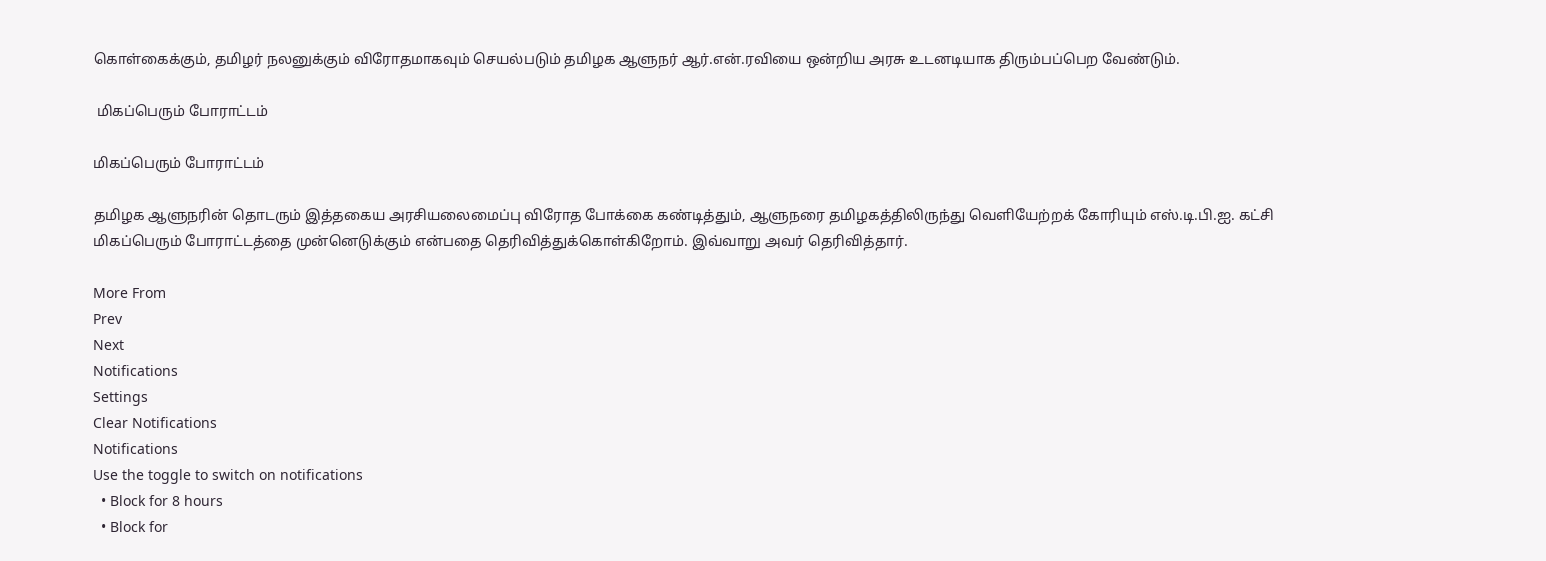கொள்கைக்கும், தமிழர் நலனுக்கும் விரோதமாகவும் செயல்படும் தமிழக ஆளுநர் ஆர்.என்.ரவியை ஒன்றிய அரசு உடனடியாக திரும்பப்பெற வேண்டும்.

 மிகப்பெரும் போராட்டம்

மிகப்பெரும் போராட்டம்

தமிழக ஆளுநரின் தொடரும் இத்தகைய அரசியலைமைப்பு விரோத போக்கை கண்டித்தும், ஆளுநரை தமிழகத்திலிருந்து வெளியேற்றக் கோரியும் எஸ்.டி.பி.ஐ. கட்சி மிகப்பெரும் போராட்டத்தை முன்னெடுக்கும் என்பதை தெரிவித்துக்கொள்கிறோம். இவ்வாறு அவர் தெரிவித்தார்.

More From
Prev
Next
Notifications
Settings
Clear Notifications
Notifications
Use the toggle to switch on notifications
  • Block for 8 hours
  • Block for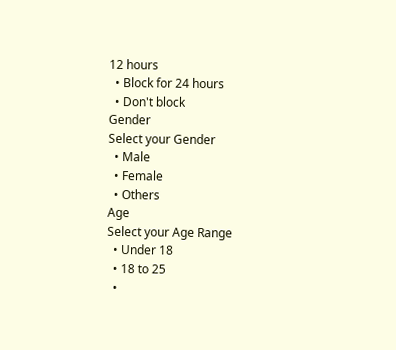12 hours
  • Block for 24 hours
  • Don't block
Gender
Select your Gender
  • Male
  • Female
  • Others
Age
Select your Age Range
  • Under 18
  • 18 to 25
  •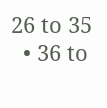26 to 35
  • 36 to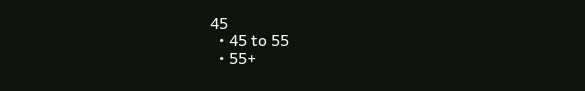45
  • 45 to 55
  • 55+